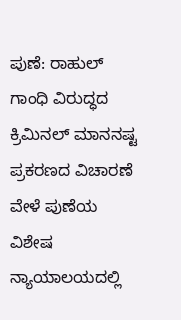ಪುಣೆ: ರಾಹುಲ್ ಗಾಂಧಿ ವಿರುದ್ಧದ ಕ್ರಿಮಿನಲ್ ಮಾನನಷ್ಟ ಪ್ರಕರಣದ ವಿಚಾರಣೆ ವೇಳೆ ಪುಣೆಯ ವಿಶೇಷ ನ್ಯಾಯಾಲಯದಲ್ಲಿ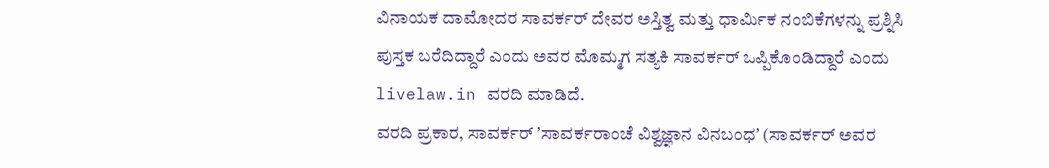ವಿನಾಯಕ ದಾಮೋದರ ಸಾವರ್ಕರ್ ದೇವರ ಅಸ್ತಿತ್ವ ಮತ್ತು ಧಾರ್ಮಿಕ ನಂಬಿಕೆಗಳನ್ನು ಪ್ರಶ್ನಿಸಿ ಪುಸ್ತಕ ಬರೆದಿದ್ದಾರೆ ಎಂದು ಅವರ ಮೊಮ್ಮಗ ಸತ್ಯಕಿ ಸಾವರ್ಕರ್ ಒಪ್ಪಿಕೊಂಡಿದ್ದಾರೆ ಎಂದು livelaw.in ವರದಿ ಮಾಡಿದೆ.
ವರದಿ ಪ್ರಕಾರ, ಸಾವರ್ಕರ್ ʼಸಾವರ್ಕರಾಂಚೆ ವಿಶ್ವಜ್ಞಾನ ವಿನಬಂಧʼ (ಸಾವರ್ಕರ್ ಅವರ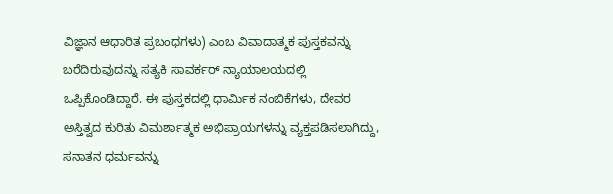ವಿಜ್ಞಾನ ಆಧಾರಿತ ಪ್ರಬಂಧಗಳು) ಎಂಬ ವಿವಾದಾತ್ಮಕ ಪುಸ್ತಕವನ್ನು ಬರೆದಿರುವುದನ್ನು ಸತ್ಯಕಿ ಸಾವರ್ಕರ್ ನ್ಯಾಯಾಲಯದಲ್ಲಿ ಒಪ್ಪಿಕೊಂಡಿದ್ದಾರೆ. ಈ ಪುಸ್ತಕದಲ್ಲಿ ಧಾರ್ಮಿಕ ನಂಬಿಕೆಗಳು, ದೇವರ ಅಸ್ತಿತ್ವದ ಕುರಿತು ವಿಮರ್ಶಾತ್ಮಕ ಅಭಿಪ್ರಾಯಗಳನ್ನು ವ್ಯಕ್ತಪಡಿಸಲಾಗಿದ್ದು, ಸನಾತನ ಧರ್ಮವನ್ನು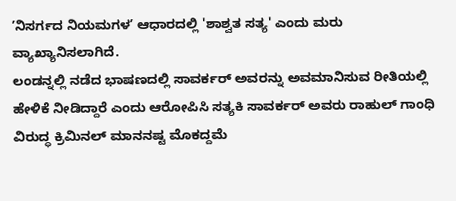ʼನಿಸರ್ಗದ ನಿಯಮಗಳʼ ಆಧಾರದಲ್ಲಿ 'ಶಾಶ್ವತ ಸತ್ಯ' ಎಂದು ಮರು ವ್ಯಾಖ್ಯಾನಿಸಲಾಗಿದೆ.
ಲಂಡನ್ನಲ್ಲಿ ನಡೆದ ಭಾಷಣದಲ್ಲಿ ಸಾವರ್ಕರ್ ಅವರನ್ನು ಅವಮಾನಿಸುವ ರೀತಿಯಲ್ಲಿ ಹೇಳಿಕೆ ನೀಡಿದ್ದಾರೆ ಎಂದು ಆರೋಪಿಸಿ ಸತ್ಯಕಿ ಸಾವರ್ಕರ್ ಅವರು ರಾಹುಲ್ ಗಾಂಧಿ ವಿರುದ್ಧ ಕ್ರಿಮಿನಲ್ ಮಾನನಷ್ಟ ಮೊಕದ್ದಮೆ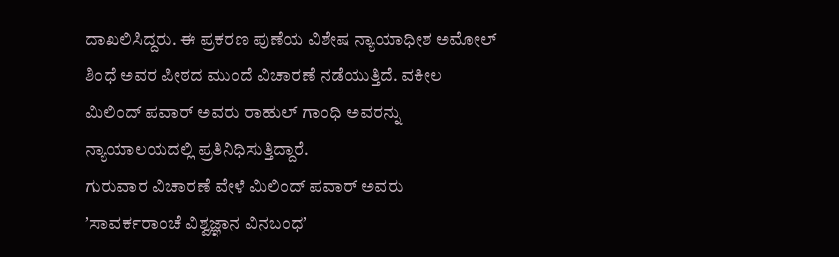ದಾಖಲಿಸಿದ್ದರು. ಈ ಪ್ರಕರಣ ಪುಣೆಯ ವಿಶೇಷ ನ್ಯಾಯಾಧೀಶ ಅಮೋಲ್ ಶಿಂಧೆ ಅವರ ಪೀಠದ ಮುಂದೆ ವಿಚಾರಣೆ ನಡೆಯುತ್ತಿದೆ. ವಕೀಲ ಮಿಲಿಂದ್ ಪವಾರ್ ಅವರು ರಾಹುಲ್ ಗಾಂಧಿ ಅವರನ್ನು ನ್ಯಾಯಾಲಯದಲ್ಲಿ ಪ್ರತಿನಿಧಿಸುತ್ತಿದ್ದಾರೆ.
ಗುರುವಾರ ವಿಚಾರಣೆ ವೇಳೆ ಮಿಲಿಂದ್ ಪವಾರ್ ಅವರು ʼಸಾವರ್ಕರಾಂಚೆ ವಿಶ್ವಜ್ಞಾನ ವಿನಬಂಧʼ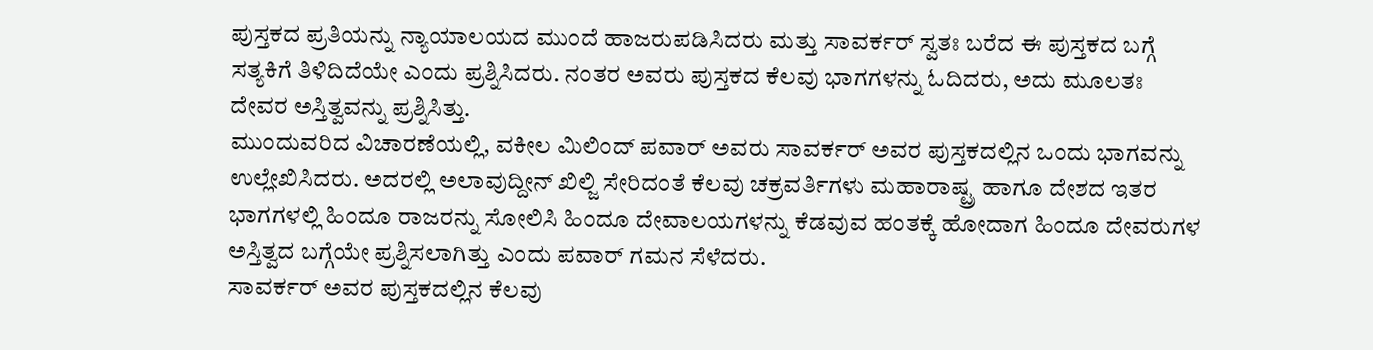ಪುಸ್ತಕದ ಪ್ರತಿಯನ್ನು ನ್ಯಾಯಾಲಯದ ಮುಂದೆ ಹಾಜರುಪಡಿಸಿದರು ಮತ್ತು ಸಾವರ್ಕರ್ ಸ್ವತಃ ಬರೆದ ಈ ಪುಸ್ತಕದ ಬಗ್ಗೆ ಸತ್ಯಕಿಗೆ ತಿಳಿದಿದೆಯೇ ಎಂದು ಪ್ರಶ್ನಿಸಿದರು. ನಂತರ ಅವರು ಪುಸ್ತಕದ ಕೆಲವು ಭಾಗಗಳನ್ನು ಓದಿದರು, ಅದು ಮೂಲತಃ ದೇವರ ಅಸ್ತಿತ್ವವನ್ನು ಪ್ರಶ್ನಿಸಿತ್ತು.
ಮುಂದುವರಿದ ವಿಚಾರಣೆಯಲ್ಲಿ, ವಕೀಲ ಮಿಲಿಂದ್ ಪವಾರ್ ಅವರು ಸಾವರ್ಕರ್ ಅವರ ಪುಸ್ತಕದಲ್ಲಿನ ಒಂದು ಭಾಗವನ್ನು ಉಲ್ಲೇಖಿಸಿದರು. ಅದರಲ್ಲಿ ಅಲಾವುದ್ದೀನ್ ಖಿಲ್ಜಿ ಸೇರಿದಂತೆ ಕೆಲವು ಚಕ್ರವರ್ತಿಗಳು ಮಹಾರಾಷ್ಟ್ರ ಹಾಗೂ ದೇಶದ ಇತರ ಭಾಗಗಳಲ್ಲಿ ಹಿಂದೂ ರಾಜರನ್ನು ಸೋಲಿಸಿ ಹಿಂದೂ ದೇವಾಲಯಗಳನ್ನು ಕೆಡವುವ ಹಂತಕ್ಕೆ ಹೋದಾಗ ಹಿಂದೂ ದೇವರುಗಳ ಅಸ್ತಿತ್ವದ ಬಗ್ಗೆಯೇ ಪ್ರಶ್ನಿಸಲಾಗಿತ್ತು ಎಂದು ಪವಾರ್ ಗಮನ ಸೆಳೆದರು.
ಸಾವರ್ಕರ್ ಅವರ ಪುಸ್ತಕದಲ್ಲಿನ ಕೆಲವು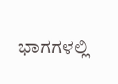ಭಾಗಗಳಲ್ಲಿ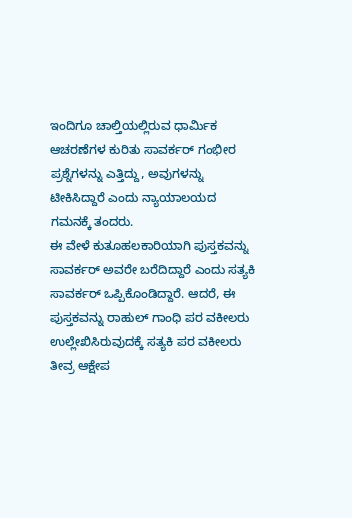ಇಂದಿಗೂ ಚಾಲ್ತಿಯಲ್ಲಿರುವ ಧಾರ್ಮಿಕ ಆಚರಣೆಗಳ ಕುರಿತು ಸಾವರ್ಕರ್ ಗಂಭೀರ ಪ್ರಶ್ನೆಗಳನ್ನು ಎತ್ತಿದ್ದು, ಅವುಗಳನ್ನು ಟೀಕಿಸಿದ್ದಾರೆ ಎಂದು ನ್ಯಾಯಾಲಯದ ಗಮನಕ್ಕೆ ತಂದರು.
ಈ ವೇಳೆ ಕುತೂಹಲಕಾರಿಯಾಗಿ ಪುಸ್ತಕವನ್ನು ಸಾವರ್ಕರ್ ಅವರೇ ಬರೆದಿದ್ದಾರೆ ಎಂದು ಸತ್ಯಕಿ ಸಾವರ್ಕರ್ ಒಪ್ಪಿಕೊಂಡಿದ್ದಾರೆ. ಆದರೆ, ಈ ಪುಸ್ತಕವನ್ನು ರಾಹುಲ್ ಗಾಂಧಿ ಪರ ವಕೀಲರು ಉಲ್ಲೇಖಿಸಿರುವುದಕ್ಕೆ ಸತ್ಯಕಿ ಪರ ವಕೀಲರು ತೀವ್ರ ಆಕ್ಷೇಪ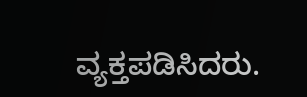ವ್ಯಕ್ತಪಡಿಸಿದರು.